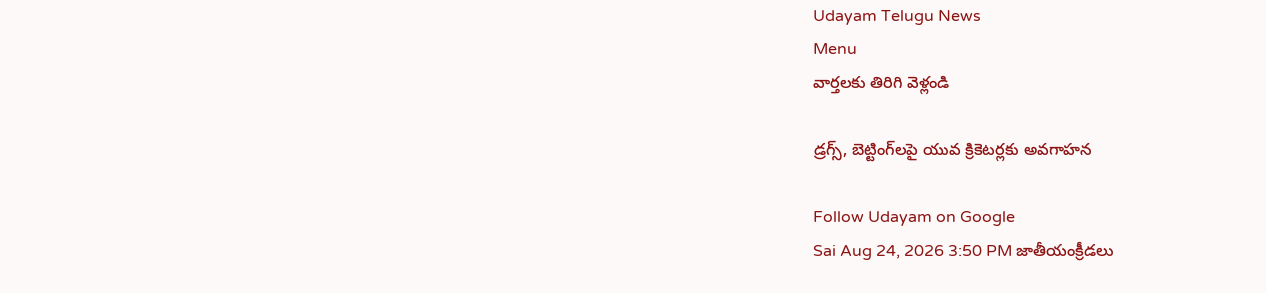Udayam Telugu News
Menu
వార్తలకు తిరిగి వెళ్లండి

డ్రగ్స్‌, బెట్టింగ్‌లపై యువ క్రికెటర్లకు అవగాహన

Follow Udayam on Google
Sai Aug 24, 2026 3:50 PM జాతీయంక్రీడలు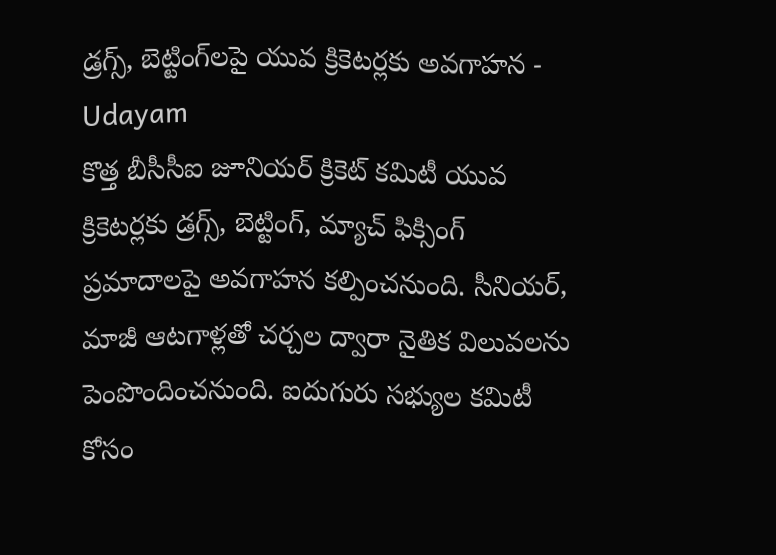డ్రగ్స్‌, బెట్టింగ్‌లపై యువ క్రికెటర్లకు అవగాహన - Udayam
కొత్త బీసీసీఐ జూనియర్‌ క్రికెట్‌ కమిటీ యువ క్రికెటర్లకు డ్రగ్స్‌, బెట్టింగ్‌, మ్యాచ్‌ ఫిక్సింగ్‌ ప్రమాదాలపై అవగాహన కల్పించనుంది. సీనియర్‌, మాజీ ఆటగాళ్లతో చర్చల ద్వారా నైతిక విలువలను పెంపొందించనుంది. ఐదుగురు సభ్యుల కమిటీ కోసం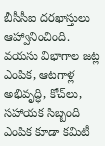బీసీసీఐ దరఖాస్తులు ఆహ్వానించింది. వయసు విభాగాల జట్ల ఎంపిక, ఆటగాళ్ల అభివృద్ధి, కోచ్‌లు, సహాయక సిబ్బంది ఎంపిక కూడా కమిటీ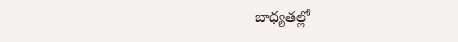బాధ్యతల్లో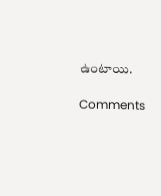ఉంటాయి.

Comments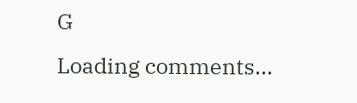G
Loading comments...